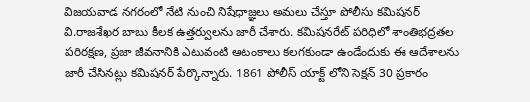విజయవాడ నగరంలో నేటి నుంచి నిషేధాజ్ఞలు అమలు చేస్తూ పోలీసు కమిషనర్ వి.రాజశేఖర బాబు కీలక ఉత్తర్వులను జారీ చేశారు. కమిషనరేట్ పరిధిలో శాంతిభద్రతల పరిరక్షణ, ప్రజా జీవనానికి ఎటువంటి ఆటంకాలు కలగకుండా ఉండేందుకు ఈ ఆదేశాలను జారీ చేసినట్లు కమిషనర్ పేర్కొన్నారు. 1861 పోలీస్ యాక్ట్ లోని సెక్షన్ 30 ప్రకారం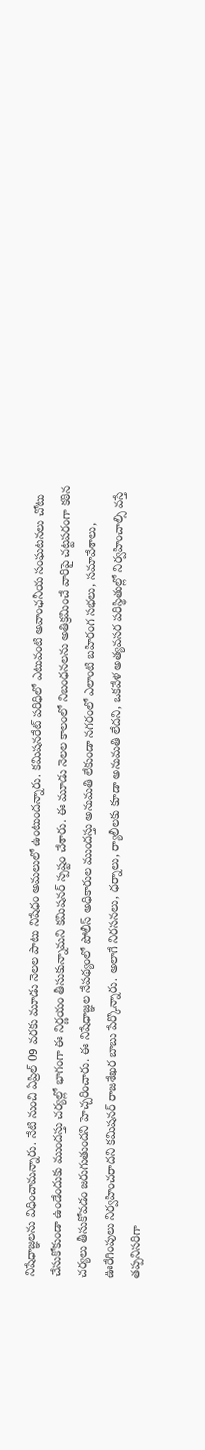నిషేధాజ్ఞలను విధించామన్నారు. నేటి నుంచి ఏప్రిల్ 09 వరకు మూడు నెలల పాటు నిషేధం అమలులో ఉంటుందన్నారు. కమిషనరేట్ పరిధిలో ఎటువంటి అవాంఛనీయ సంఘటనలు చోటు చేసుకోకుండా ఉండేందుకు ముందస్తు చర్యల్లో భాగంగా ఈ నిర్ణయం తీసుకున్నామని కమిషనర్ స్పష్టం చేశారు. ఈ మూడు నెలల కాలంలో నిబంధనలను అతిక్రమించే వారిపై చట్టపరంగా కఠిన చర్యలు తీసుకోవడం జరుగుతుందని హెచ్చరించారు. ఈ నిషేధాజ్ఞల నేపథ్యంలో పోలీస్ అధికారుల ముందస్తు అనుమతి లేకుండా నగరంలో ఎలాంటి బహిరంగ సభలు, సమావేశాలు, ఊరేగింపులు నిర్వహించరాదని కమిషనర్ రాజశేఖర బాబు పేర్కొన్నారు. అలాగే నిరసనలు, ధర్నాలు, ర్యాలీలకు కూడా అనుమతి లేదని, ఒకవేళ అత్యవసర పరిస్థితుల్లో నిర్వహించాల్సి వస్తే తప్పనిసరిగా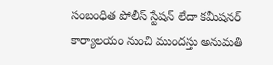సంబంధిత పోలీస్ స్టేషన్ లేదా కమీషనర్ కార్యాలయం నుంచి ముందస్తు అనుమతి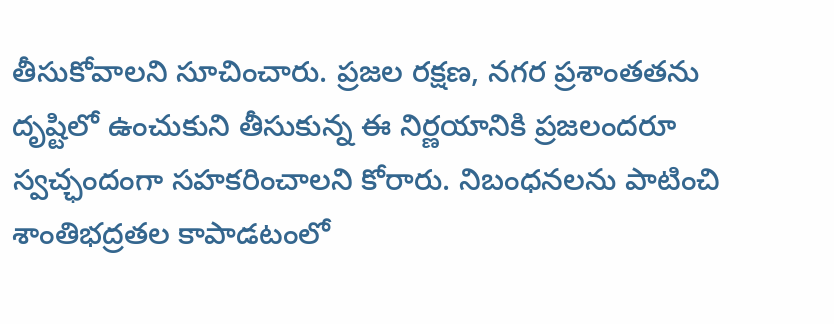తీసుకోవాలని సూచించారు. ప్రజల రక్షణ, నగర ప్రశాంతతను దృష్టిలో ఉంచుకుని తీసుకున్న ఈ నిర్ణయానికి ప్రజలందరూ స్వచ్ఛందంగా సహకరించాలని కోరారు. నిబంధనలను పాటించి శాంతిభద్రతల కాపాడటంలో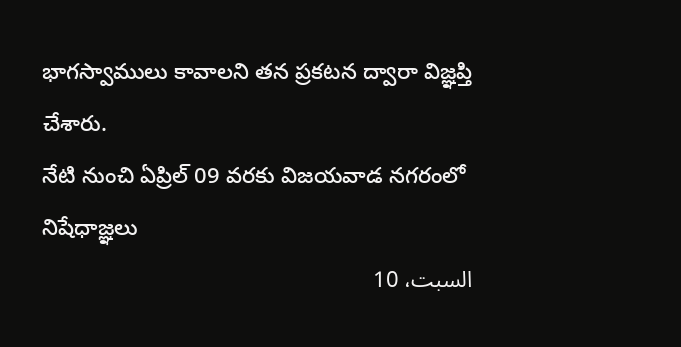భాగస్వాములు కావాలని తన ప్రకటన ద్వారా విజ్ఞప్తి చేశారు.
నేటి నుంచి ఏప్రిల్ 09 వరకు విజయవాడ నగరంలో నిషేధాజ్ఞలు
السبت، 10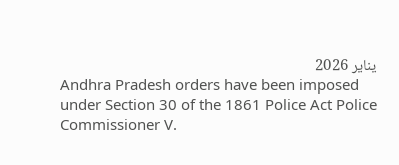يناير 2026
Andhra Pradesh orders have been imposed under Section 30 of the 1861 Police Act Police Commissioner V.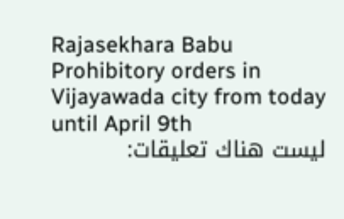Rajasekhara Babu Prohibitory orders in Vijayawada city from today until April 9th
ليست هناك تعليقات: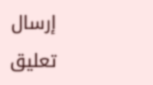إرسال تعليق